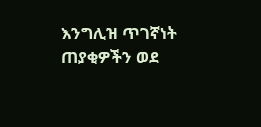እንግሊዝ ጥገኛነት ጠያቂዎችን ወደ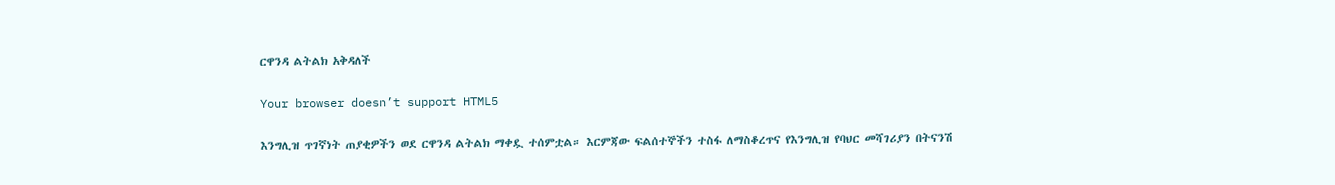ርዋንዳ ልትልክ አቅዳለች

Your browser doesn’t support HTML5

እንግሊዝ ጥገኛነት ጠያቂዎችን ወደ ርዋንዳ ልትልክ ማቀዷ ተሰምቷል። እርምጃው ፍልሰተኞችን ተስፋ ለማስቆረጥና የእንግሊዝ የባህር መሻገሪያን በትናንሽ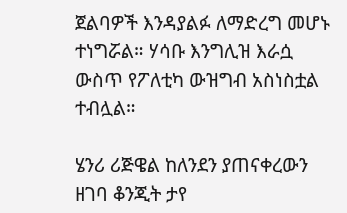ጀልባዎች እንዳያልፉ ለማድረግ መሆኑ ተነግሯል። ሃሳቡ እንግሊዝ እራሷ ውስጥ የፖለቲካ ውዝግብ አስነስቷል ተብሏል።

ሄንሪ ሪጅዌል ከለንደን ያጠናቀረውን ዘገባ ቆንጂት ታየ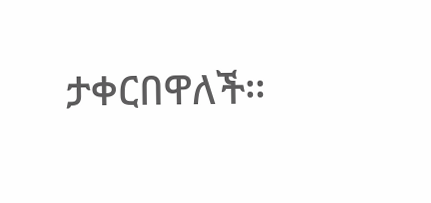ታቀርበዋለች።